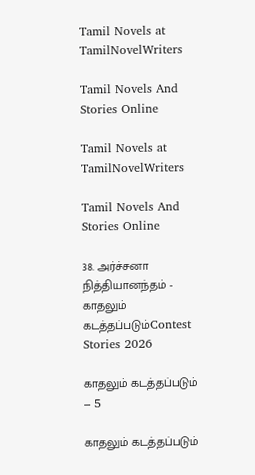Tamil Novels at TamilNovelWriters

Tamil Novels And Stories Online

Tamil Novels at TamilNovelWriters

Tamil Novels And Stories Online

38. அர்ச்சனா நித்தியானந்தம் - காதலும் கடத்தப்படும்Contest Stories 2026

காதலும் கடத்தப்படும் – 5

காதலும் கடத்தப்படும்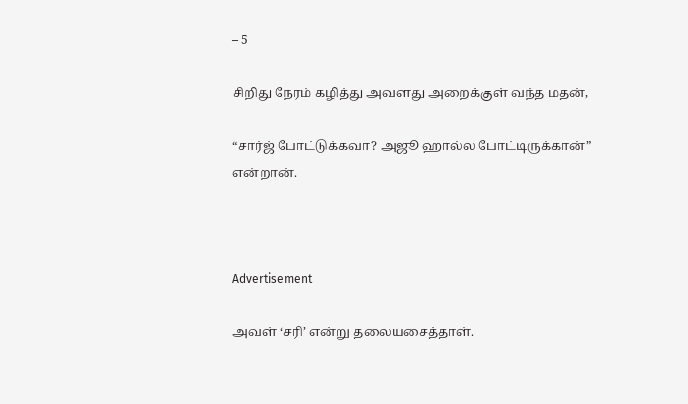– 5

சிறிது நேரம் கழித்து அவளது அறைக்குள் வந்த மதன்,

“சார்ஜ் போட்டுக்கவா? அஜூ ஹால்ல போட்டிருக்கான்” என்றான்.



Advertisement

அவள் ‘சரி’ என்று தலையசைத்தாள்.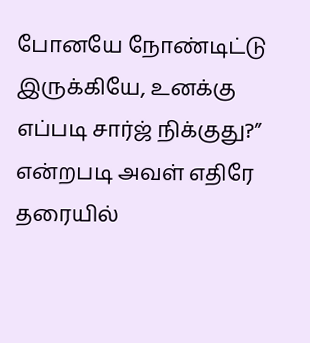போனயே நோண்டிட்டு இருக்கியே, உனக்கு எப்படி சார்ஜ் நிக்குது?” என்றபடி அவள் எதிரே தரையில்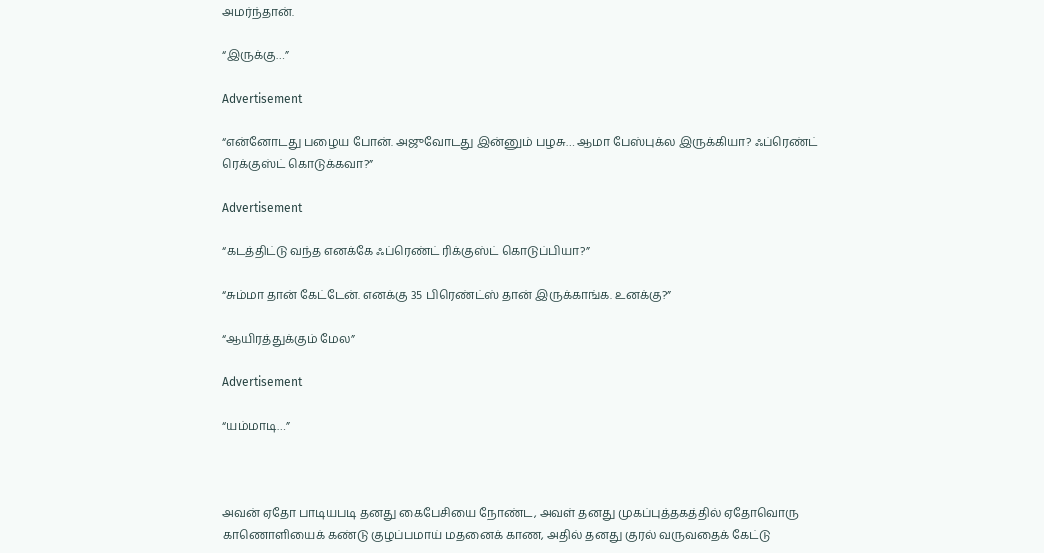அமர்ந்தான்.

“இருக்கு…”

Advertisement

“என்னோடது பழைய போன். அஜுவோடது இன்னும் பழசு… ஆமா பேஸ்புக்ல இருக்கியா? ஃப்ரெண்ட் ரெக்குஸ்ட் கொடுக்கவா?”

Advertisement

“கடத்திட்டு வந்த எனக்கே ஃப்ரெண்ட் ரிக்குஸ்ட் கொடுப்பியா?”

“சும்மா தான் கேட்டேன். எனக்கு 35 பிரெண்ட்ஸ் தான் இருக்காங்க. உனக்கு?”

“ஆயிரத்துக்கும் மேல”

Advertisement

“யம்மாடி…”



அவன் ஏதோ பாடியபடி தனது கைபேசியை நோண்ட, அவள் தனது முகப்புத்தகத்தில் ஏதோவொரு காணொளியைக் கண்டு குழப்பமாய் மதனைக் காண, அதில் தனது குரல் வருவதைக் கேட்டு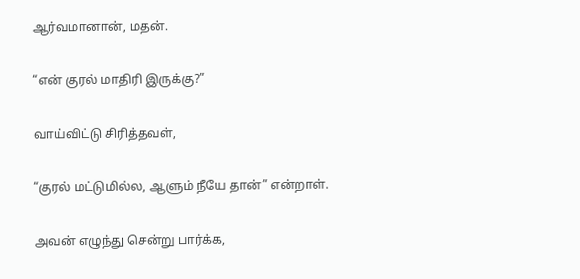ஆர்வமானான், மதன்.

“என் குரல் மாதிரி இருக்கு?”

வாய்விட்டு சிரித்தவள்,

“குரல் மட்டுமில்ல, ஆளும் நீயே தான்” என்றாள்.

அவன் எழுந்து சென்று பார்க்க,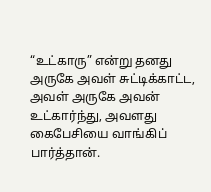“உட்காரு” என்று தனது அருகே அவள் சுட்டிக்காட்ட, அவள் அருகே அவன் உட்கார்ந்து, அவளது கைபேசியை வாங்கிப் பார்த்தான்.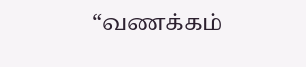“வணக்கம்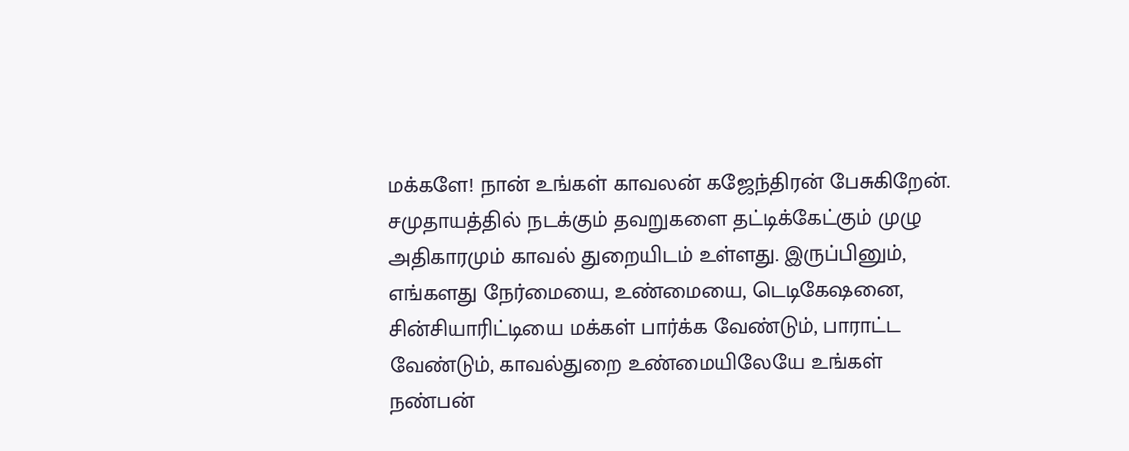மக்களே! நான் உங்கள் காவலன் கஜேந்திரன் பேசுகிறேன். சமுதாயத்தில் நடக்கும் தவறுகளை தட்டிக்கேட்கும் முழு அதிகாரமும் காவல் துறையிடம் உள்ளது. இருப்பினும், எங்களது நேர்மையை, உண்மையை, டெடிகேஷனை, சின்சியாரிட்டியை மக்கள் பார்க்க வேண்டும், பாராட்ட வேண்டும், காவல்துறை உண்மையிலேயே உங்கள் நண்பன்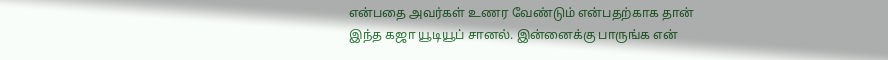என்பதை அவர்கள் உணர வேண்டும் என்பதற்காக தான் இந்த கஜா யூடியூப் சானல். இன்னைக்கு பாருங்க என்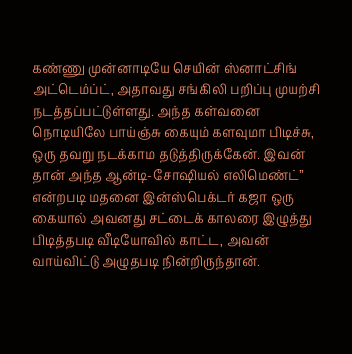கண்ணு முன்னாடியே செயின் ஸ்னாட்சிங் அட்டெம்ப்ட், அதாவது சங்கிலி பறிப்பு முயற்சி நடத்தப்பட்டுள்ளது. அந்த கள்வனை நொடியிலே பாய்ஞ்சு கையும் களவுமா பிடிச்சு, ஒரு தவறு நடக்காம தடுத்திருக்கேன். இவன் தான் அந்த ஆன்டி-சோஷியல் எலிமெண்ட்” என்றபடி மதனை இன்ஸ்பெக்டர் கஜா ஒரு கையால் அவனது சட்டைக் காலரை இழுத்து பிடித்தபடி வீடியோவில் காட்ட, அவன் வாய்விட்டு அழுதபடி நின்றிருந்தான்.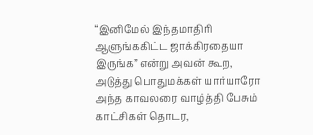“இனிமேல் இந்தமாதிரி ஆளுங்ககிட்ட ஜாக்கிரதையா இருங்க” என்று அவன் கூற, அடுத்து பொதுமக்கள் யார்யாரோ அந்த காவலரை வாழ்த்தி பேசும் காட்சிகள் தொடர,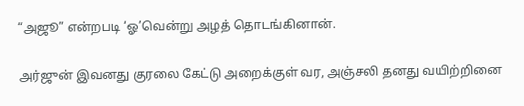“அஜூ” என்றபடி ‘ஓ’வென்று அழத் தொடங்கினான்.

அர்ஜுன் இவனது குரலை கேட்டு அறைக்குள் வர, அஞ்சலி தனது வயிற்றினை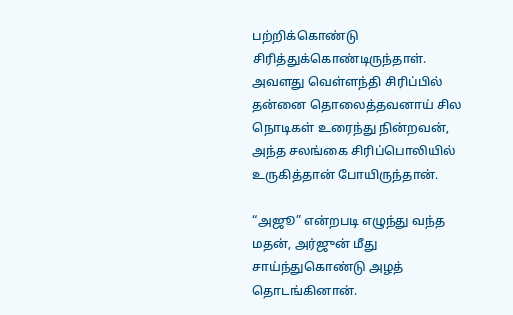பற்றிக்கொண்டு சிரித்துக்கொண்டிருந்தாள். அவளது வெள்ளந்தி சிரிப்பில் தன்னை தொலைத்தவனாய் சில நொடிகள் உரைந்து நின்றவன், அந்த சலங்கை சிரிப்பொலியில் உருகித்தான் போயிருந்தான்.

“அஜூ” என்றபடி எழுந்து வந்த மதன், அர்ஜுன் மீது சாய்ந்துகொண்டு அழத் தொடங்கினான்.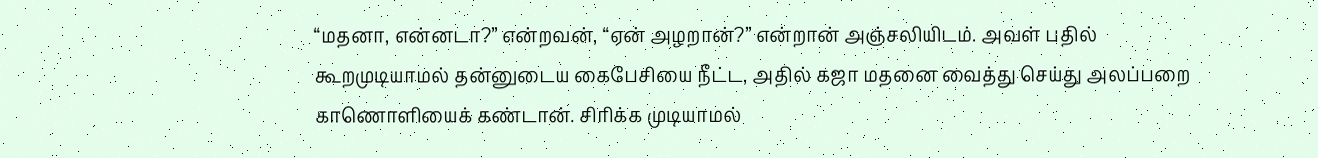“மதனா, என்னடா?” என்றவன், “ஏன் அழறான்?” என்றான் அஞ்சலியிடம். அவள் பதில் கூறமுடியாமல் தன்னுடைய கைபேசியை நீட்ட, அதில் கஜா மதனை வைத்து செய்து அலப்பறை காணொளியைக் கண்டான். சிரிக்க முடியாமல்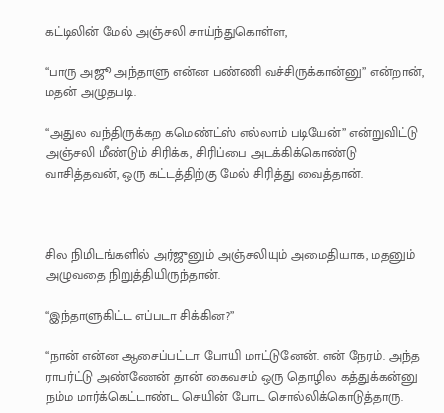கட்டிலின் மேல் அஞ்சலி சாய்ந்துகொள்ள,

“பாரு அஜூ அந்தாளு என்ன பண்ணி வச்சிருக்கான்னு” என்றான், மதன் அழுதபடி.

“அதுல வந்திருக்கற கமெண்ட்ஸ் எல்லாம் படியேன்” என்றுவிட்டு அஞ்சலி மீண்டும் சிரிக்க, சிரிப்பை அடக்கிக்கொண்டு வாசித்தவன், ஒரு கட்டத்திற்கு மேல் சிரித்து வைத்தான்.



சில நிமிடங்களில் அர்ஜுனும் அஞ்சலியும் அமைதியாக, மதனும் அழுவதை நிறுத்தியிருந்தான்.

“இந்தாளுகிட்ட எப்படா சிக்கின?”

“நான் என்ன ஆசைப்பட்டா போயி மாட்டுனேன். என் நேரம். அந்த ராபர்ட்டு அண்ணேன் தான் கைவசம் ஒரு தொழில கத்துக்கன்னு நம்ம மார்க்கெட்டாண்ட செயின் போட சொல்லிக்கொடுத்தாரு.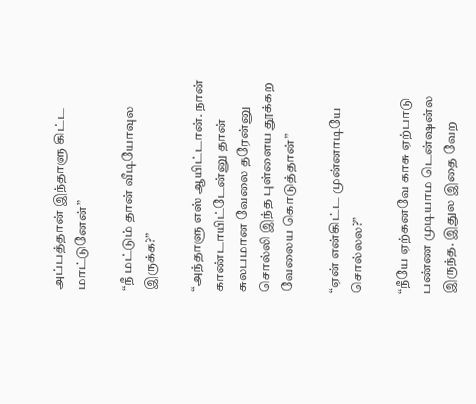அப்பத்தான் இந்தாளு கிட்ட மாட்டுனேன்”

“நீ மட்டும் தான் வீடியோவுல இருக்க?”

“அந்தாளு எஸ் ஆயிட்டான். நான் காண்டாயிட்டேன்னு தான் சுலபமான வேலை தரேன்னு சொல்லி இந்த புள்ளைய தூக்கற வேலைய கொடுத்தான்”

“ஏன் என்கிட்ட முன்னாடியே சொல்லல?”

“நீயே ஏற்கனவே காசு ஏற்பாடு பண்ண முடியாம டென்ஷன்ல இருந்த. இதுல இதை வேற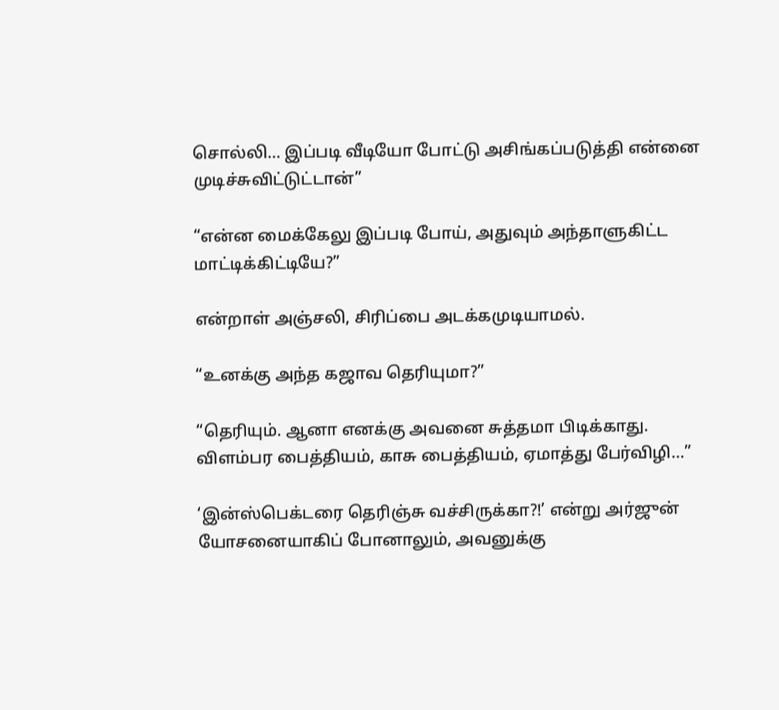சொல்லி… இப்படி வீடியோ போட்டு அசிங்கப்படுத்தி என்னை முடிச்சுவிட்டுட்டான்”

“என்ன மைக்கேலு இப்படி போய், அதுவும் அந்தாளுகிட்ட மாட்டிக்கிட்டியே?”

என்றாள் அஞ்சலி, சிரிப்பை அடக்கமுடியாமல்.

“உனக்கு அந்த கஜாவ தெரியுமா?”

“தெரியும். ஆனா எனக்கு அவனை சுத்தமா பிடிக்காது. விளம்பர பைத்தியம், காசு பைத்தியம், ஏமாத்து பேர்விழி…”

‘இன்ஸ்பெக்டரை தெரிஞ்சு வச்சிருக்கா?!’ என்று அர்ஜுன் யோசனையாகிப் போனாலும், அவனுக்கு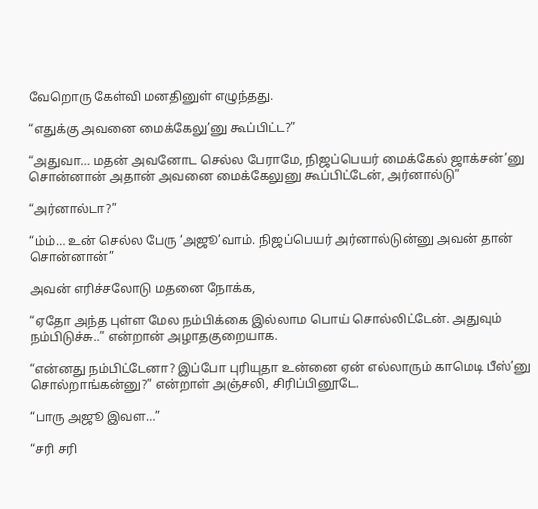வேறொரு கேள்வி மனதினுள் எழுந்தது.

“எதுக்கு அவனை மைக்கேலு’னு கூப்பிட்ட?”

“அதுவா… மதன் அவனோட செல்ல பேராமே, நிஜப்பெயர் மைக்கேல் ஜாக்சன்’னு சொன்னான் அதான் அவனை மைக்கேலுனு கூப்பிட்டேன், அர்னால்டு”

“அர்னால்டா?”

“ம்ம்… உன் செல்ல பேரு ‘அஜூ’வாம். நிஜப்பெயர் அர்னால்டுன்னு அவன் தான் சொன்னான்”

அவன் எரிச்சலோடு மதனை நோக்க,

“ஏதோ அந்த புள்ள மேல நம்பிக்கை இல்லாம பொய் சொல்லிட்டேன். அதுவும் நம்பிடுச்சு..” என்றான் அழாதகுறையாக.

“என்னது நம்பிட்டேனா? இப்போ புரியுதா உன்னை ஏன் எல்லாரும் காமெடி பீஸ்’னு சொல்றாங்கன்னு?” என்றாள் அஞ்சலி, சிரிப்பினூடே.

“பாரு அஜூ இவள…”

“சரி சரி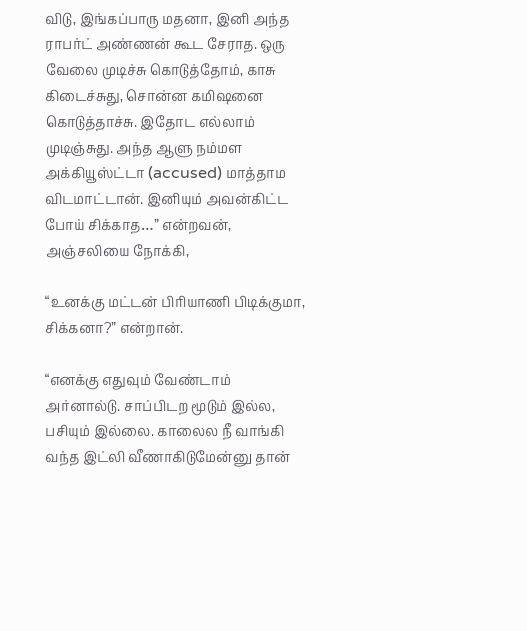விடு, இங்கப்பாரு மதனா, இனி அந்த ராபர்ட் அண்ணன் கூட சேராத. ஒரு வேலை முடிச்சு கொடுத்தோம், காசு கிடைச்சுது, சொன்ன கமிஷனை கொடுத்தாச்சு. இதோட எல்லாம் முடிஞ்சுது. அந்த ஆளு நம்மள அக்கியூஸ்ட்டா (accused) மாத்தாம விடமாட்டான். இனியும் அவன்கிட்ட போய் சிக்காத…” என்றவன், அஞ்சலியை நோக்கி,

“உனக்கு மட்டன் பிரியாணி பிடிக்குமா, சிக்கனா?” என்றான்.

“எனக்கு எதுவும் வேண்டாம் அர்னால்டு. சாப்பிடற மூடும் இல்ல, பசியும் இல்லை. காலைல நீ வாங்கி வந்த இட்லி வீணாகிடுமேன்னு தான்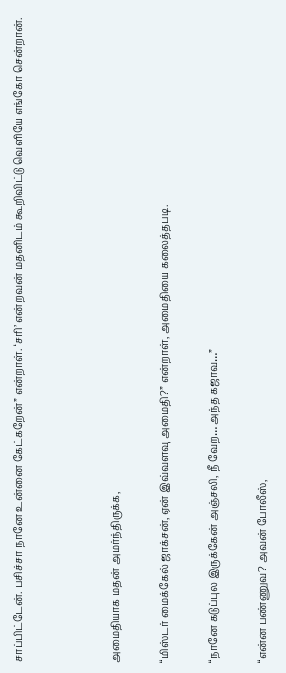சாப்பிட்டேன். பசிச்சா நானே உன்னை கேட்கறேன்” என்றாள். ‘சரி’ என்றவன் மதனிடம் கூறிவிட்டு வெளியே எங்கோ சென்றான்.



அமைதியாக மதன் அமர்ந்திருக்க,

“மிஸ்டர் மைக்கேல் ஜாக்சன், ஏன் இவ்வளவு அமைதி?” என்றாள், அமைதியை கலைத்தபடி.

“நானே கடுப்புல இருக்கேன் அஞ்சலி, நீ வேற… அந்த கஜாவ…”

“என்ன பண்ணுவ? அவன் போலீஸ்,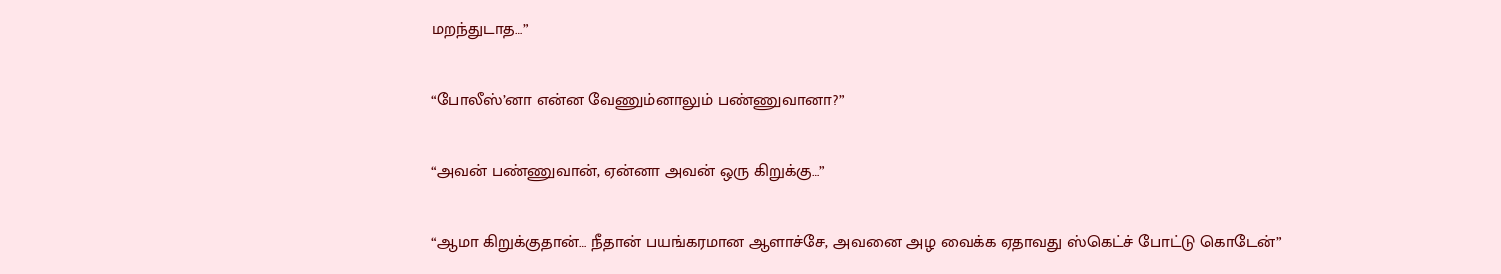மறந்துடாத…”

“போலீஸ்’னா என்ன வேணும்னாலும் பண்ணுவானா?”

“அவன் பண்ணுவான், ஏன்னா அவன் ஒரு கிறுக்கு…”

“ஆமா கிறுக்குதான்… நீதான் பயங்கரமான ஆளாச்சே, அவனை அழ வைக்க ஏதாவது ஸ்கெட்ச் போட்டு கொடேன்”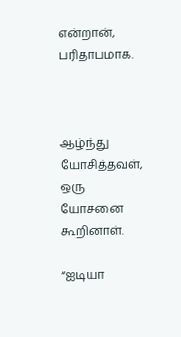என்றான், பரிதாபமாக.



ஆழ்ந்து யோசித்தவள், ஒரு யோசனை கூறினாள்.

“ஐடியா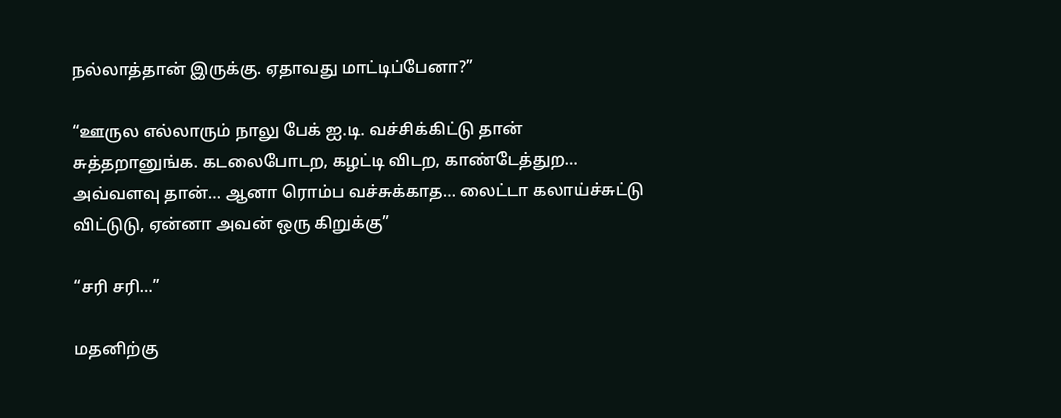நல்லாத்தான் இருக்கு. ஏதாவது மாட்டிப்பேனா?”

“ஊருல எல்லாரும் நாலு பேக் ஐ.டி. வச்சிக்கிட்டு தான் சுத்தறானுங்க. கடலைபோடற, கழட்டி விடற, காண்டேத்துற… அவ்வளவு தான்… ஆனா ரொம்ப வச்சுக்காத… லைட்டா கலாய்ச்சுட்டு விட்டுடு, ஏன்னா அவன் ஒரு கிறுக்கு”

“சரி சரி…”

மதனிற்கு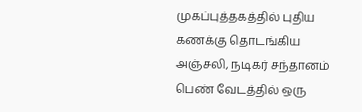முகப்புத்தகத்தில் புதிய கணக்கு தொடங்கிய அஞ்சலி, நடிகர் சந்தானம் பெண் வேடத்தில் ஒரு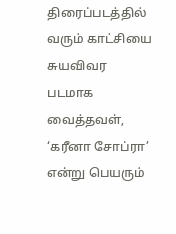திரைப்படத்தில் வரும் காட்சியை சுயவிவர படமாக வைத்தவள், ‘கரீனா சோப்ரா’ என்று பெயரும்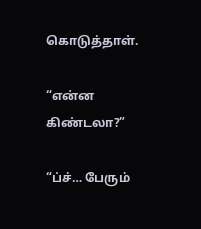கொடுத்தாள்.

“என்ன கிண்டலா?”

“ப்ச்… பேரும்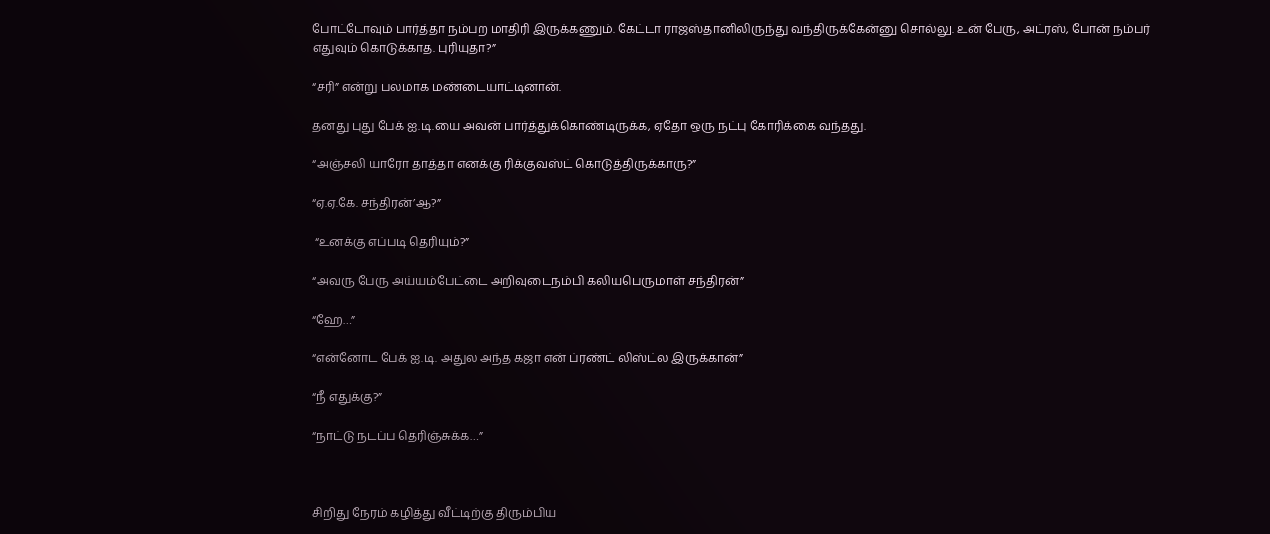போட்டோவும் பார்த்தா நம்பற மாதிரி இருக்கணும். கேட்டா ராஜஸ்தானிலிருந்து வந்திருக்கேன்னு சொல்லு. உன் பேரு, அட்ரஸ், போன் நம்பர் எதுவும் கொடுக்காத. புரியுதா?”

“சரி” என்று பலமாக மண்டையாட்டினான்.

தனது புது பேக் ஐ.டி.யை அவன் பார்த்துக்கொண்டிருக்க, ஏதோ ஒரு நட்பு கோரிக்கை வந்தது.

“அஞ்சலி யாரோ தாத்தா எனக்கு ரிக்குவஸ்ட் கொடுத்திருக்காரு?”

“ஏ.ஏ.கே. சந்திரன்’ஆ?”

 “உனக்கு எப்படி தெரியும்?”

“அவரு பேரு அய்யம்பேட்டை அறிவுடைநம்பி கலியபெருமாள் சந்திரன்”

“ஹே…”

“என்னோட பேக் ஐ.டி. அதுல அந்த கஜா என் ப்ரண்ட் லிஸ்ட்ல இருக்கான்”

“நீ எதுக்கு?”

“நாட்டு நடப்ப தெரிஞ்சுக்க…”



சிறிது நேரம் கழித்து வீட்டிற்கு திரும்பிய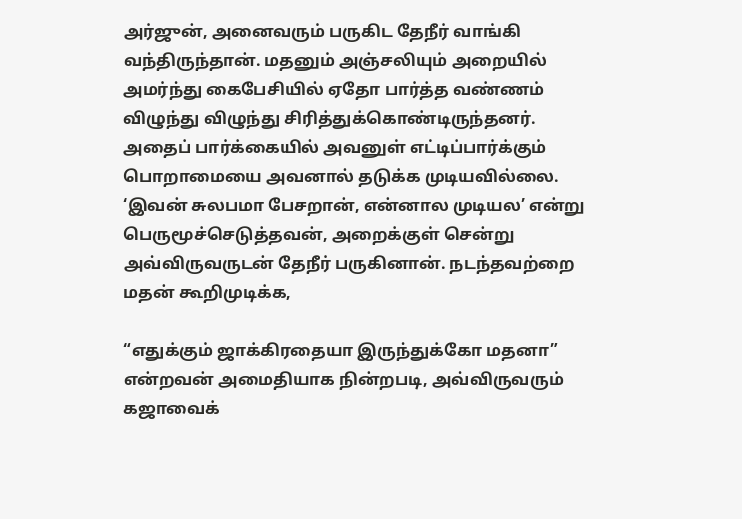அர்ஜுன், அனைவரும் பருகிட தேநீர் வாங்கி வந்திருந்தான். மதனும் அஞ்சலியும் அறையில் அமர்ந்து கைபேசியில் ஏதோ பார்த்த வண்ணம் விழுந்து விழுந்து சிரித்துக்கொண்டிருந்தனர். அதைப் பார்க்கையில் அவனுள் எட்டிப்பார்க்கும் பொறாமையை அவனால் தடுக்க முடியவில்லை. ‘இவன் சுலபமா பேசறான், என்னால முடியல’ என்று பெருமூச்செடுத்தவன், அறைக்குள் சென்று அவ்விருவருடன் தேநீர் பருகினான். நடந்தவற்றை மதன் கூறிமுடிக்க,

“எதுக்கும் ஜாக்கிரதையா இருந்துக்கோ மதனா” என்றவன் அமைதியாக நின்றபடி, அவ்விருவரும் கஜாவைக்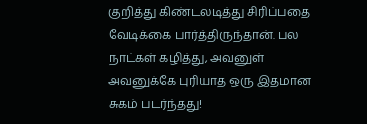குறித்து கிண்டலடித்து சிரிப்பதை வேடிக்கை பார்த்திருந்தான். பல நாட்கள் கழித்து, அவனுள் அவனுக்கே புரியாத ஒரு இதமான சுகம் படர்ந்தது!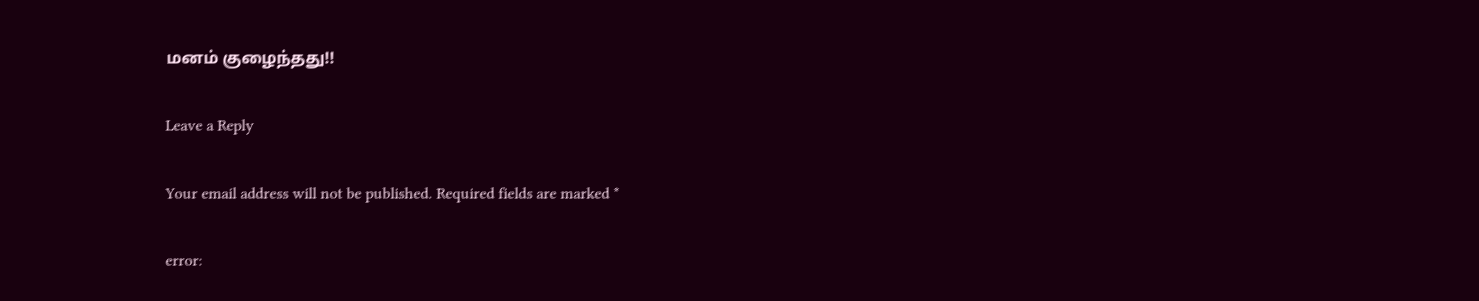மனம் குழைந்தது!!

Leave a Reply

Your email address will not be published. Required fields are marked *

error: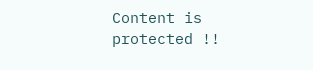Content is protected !!